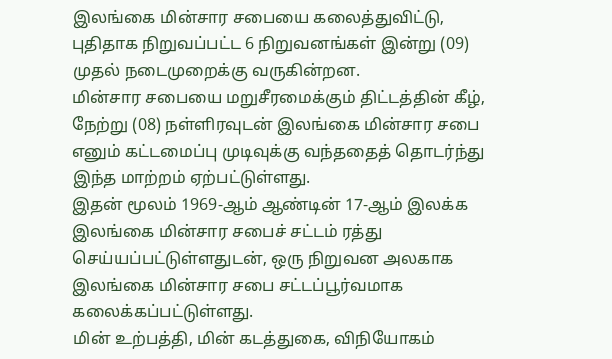இலங்கை மின்சார சபையை கலைத்துவிட்டு, புதிதாக நிறுவப்பட்ட 6 நிறுவனங்கள் இன்று (09) முதல் நடைமுறைக்கு வருகின்றன.
மின்சார சபையை மறுசீரமைக்கும் திட்டத்தின் கீழ், நேற்று (08) நள்ளிரவுடன் இலங்கை மின்சார சபை எனும் கட்டமைப்பு முடிவுக்கு வந்ததைத் தொடர்ந்து இந்த மாற்றம் ஏற்பட்டுள்ளது.
இதன் மூலம் 1969-ஆம் ஆண்டின் 17-ஆம் இலக்க இலங்கை மின்சார சபைச் சட்டம் ரத்து செய்யப்பட்டுள்ளதுடன், ஒரு நிறுவன அலகாக இலங்கை மின்சார சபை சட்டப்பூர்வமாக கலைக்கப்பட்டுள்ளது.
மின் உற்பத்தி, மின் கடத்துகை, விநியோகம்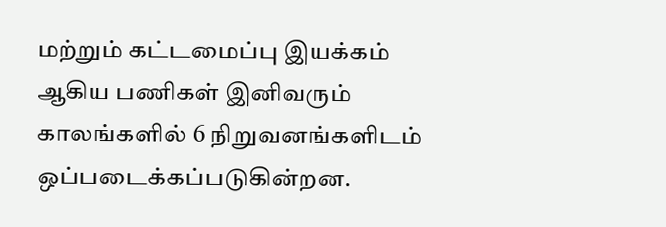மற்றும் கட்டமைப்பு இயக்கம் ஆகிய பணிகள் இனிவரும் காலங்களில் 6 நிறுவனங்களிடம் ஒப்படைக்கப்படுகின்றன.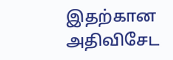இதற்கான அதிவிசேட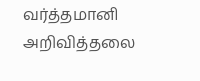வர்த்தமானி அறிவித்தலை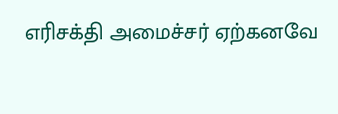எரிசக்தி அமைச்சர் ஏற்கனவே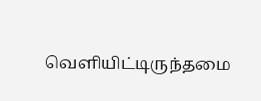வெளியிட்டிருந்தமை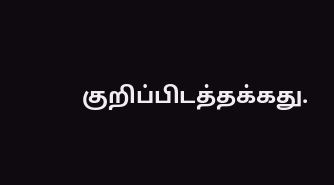குறிப்பிடத்தக்கது.